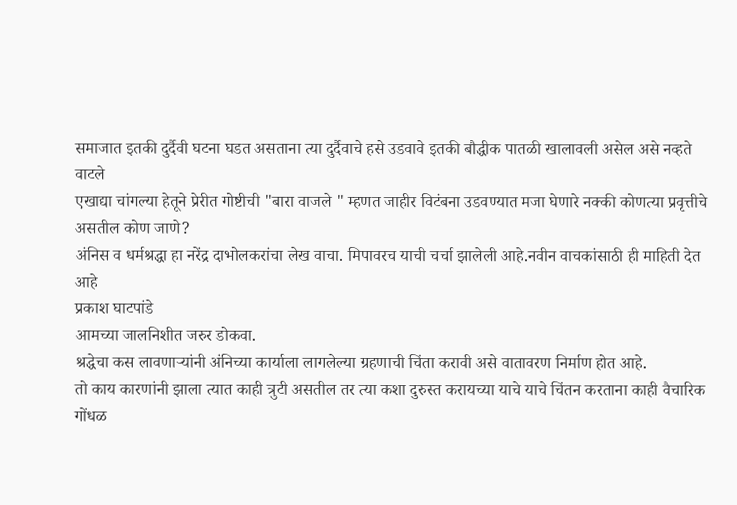समाजात इतकी दुर्दैवी घटना घडत असताना त्या दुर्दैवाचे हसे उडवावे इतकी बौद्धीक पातळी खालावली असेल असे नव्हते वाटले
एखाद्या चांगल्या हेतूने प्रेरीत गोष्टीची "बारा वाजले " म्हणत जाहीर विटंबना उडवण्यात मजा घेणारे नक्की कोणत्या प्रवृत्तीचे असतील कोण जाणे?
अंनिस व धर्मश्रद्धा हा नरेंद्र दाभोलकरांचा लेख वाचा. मिपावरच याची चर्चा झालेली आहे.नवीन वाचकांसाठी ही माहिती देत आहे
प्रकाश घाटपांडे
आमच्या जालनिशीत जरुर डोकवा.
श्रद्धेचा कस लावणाऱ्यांनी अंनिच्या कार्याला लागलेल्या ग्रहणाची चिंता करावी असे वातावरण निर्माण होत आहे.
तो काय कारणांनी झाला त्यात काही त्रुटी असतील तर त्या कशा दुरुस्त करायच्या याचे याचे चिंतन करताना काही वैचारिक गोंधळ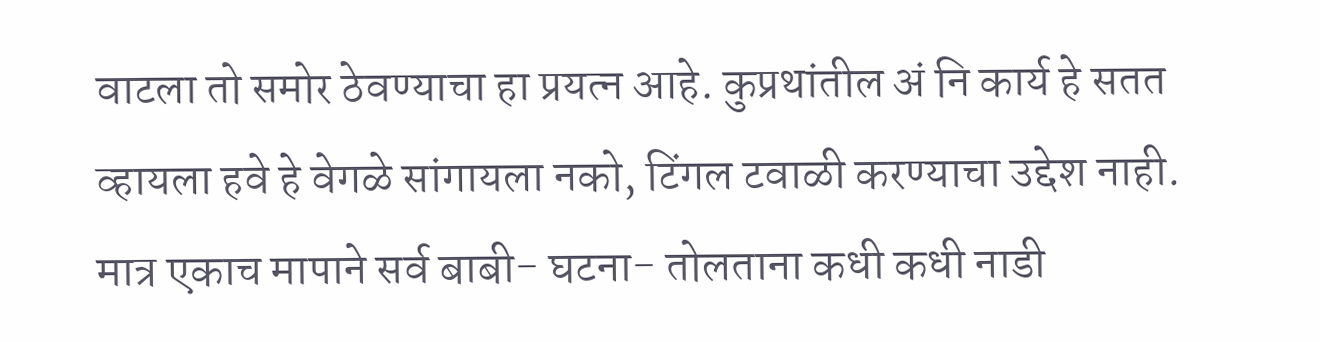वाटला तो समोर ठेवण्याचा हा प्रयत्न आहे. कुप्रथांतील अं नि कार्य हे सतत व्हायला हवे हे वेगळे सांगायला नको, टिंगल टवाळी करण्याचा उद्देश नाही. मात्र एकाच मापाने सर्व बाबी- घटना- तोलताना कधी कधी नाडी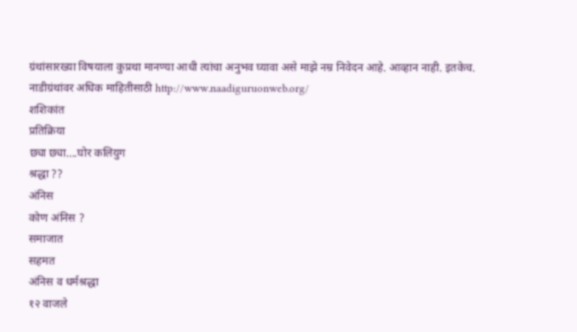ग्रंथांसारख्या विषयाला कुप्रथा मानण्या आधी त्यांचा अनुभव घ्यावा असे माझे नम्र निवेदन आहे. आव्हान नाही. इतकेच.
नाडीग्रंथांवर अधिक माहितीसाठी http://www.naadiguruonweb.org/
शशिकांत
प्रतिक्रिया
छ्या छ्या....घोर कलियुग
श्रद्धा ??
अंनिस
कोण अंनिस ?
समाजात
सहमत
अंनिस व धर्मश्रद्धा
१२ वाजले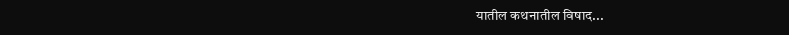यातील कथनातील विषाद...